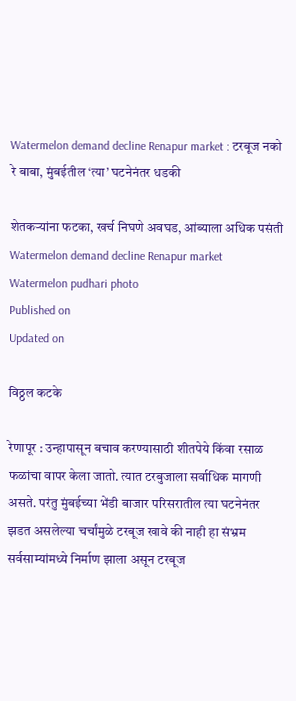Watermelon demand decline Renapur market : टरबूज नको रे बाबा, मुंबईतील ‌‘त्या‌’ घटनेनंतर धडकी

शेतकऱ्यांना फटका, खर्च निघणे अवघड, आंब्याला अधिक पसंती
Watermelon demand decline Renapur market
Watermelon pudhari photo
Published on
Updated on

विठ्ठल कटके

रेणापूर : उन्हापासून बचाव करण्यासाठी शीतपेये किंवा रसाळ फळांचा वापर केला जातो. त्यात टरबुजाला सर्वाधिक मागणी असते. परंतु मुंबईच्या भेंडी बाजार परिसरातील त्या घटनेनंतर झडत असलेल्या चर्चांमुळे टरबूज खावे की नाही हा संभ्रम सर्वसाम्यांमध्ये निर्माण झाला असून टरबूज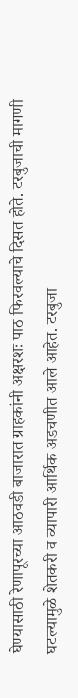घेण्यासाठी रेणापूरच्या आठवडी बाजारात ग्राहकांनी अक्षरशः पाठ फिरवल्याचे दिसत होते. टरबुजाची मागणी घटल्यामुळे शेतकरी व व्यापारी आर्थिक अडचणीत आले आहेत. टरबुजा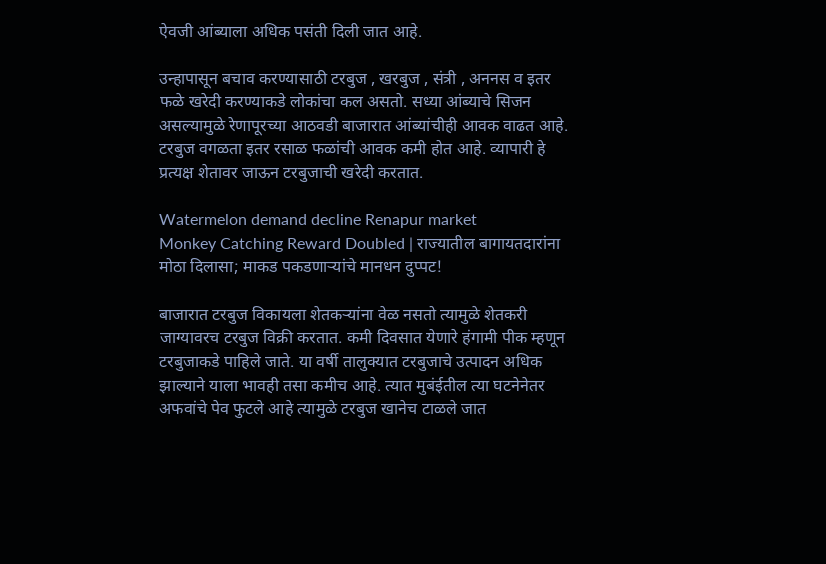ऐवजी आंब्याला अधिक पसंती दिली जात आहे.

उन्हापासून बचाव करण्यासाठी टरबुज , खरबुज , संत्री , अननस व इतर फळे खरेदी करण्याकडे लोकांचा कल असतो. सध्या आंब्याचे सिजन असल्यामुळे रेणापूरच्या आठवडी बाजारात आंब्यांचीही आवक वाढत आहे. टरबुज वगळता इतर रसाळ फळांची आवक कमी होत आहे. व्यापारी हे प्रत्यक्ष शेतावर जाऊन टरबुजाची खरेदी करतात.

Watermelon demand decline Renapur market
Monkey Catching Reward Doubled | राज्यातील बागायतदारांना मोठा दिलासा; माकड पकडणाऱ्यांचे मानधन दुप्पट!

बाजारात टरबुज विकायला शेतकऱ्यांना वेळ नसतो त्यामुळे शेतकरी जाग्यावरच टरबुज विक्री करतात. कमी दिवसात येणारे हंगामी पीक म्हणून टरबुजाकडे पाहिले जाते. या वर्षी तालुक्यात टरबुजाचे उत्पादन अधिक झाल्याने याला भावही तसा कमीच आहे. त्यात मुबंईतील त्या घटनेनेतर अफवांचे पेव फुटले आहे त्यामुळे टरबुज खानेच टाळले जात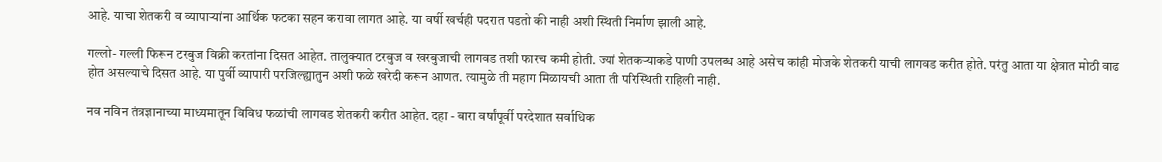आहे. याचा शेतकरी व व्यापाऱ्यांना आर्थिक फटका सहन करावा लागत आहे. या वर्षी खर्चही पदरात पडतो की नाही अशी स्थिती निर्माण झाली आहे.

गल्लो- गल्ली फिरून टरबुज विक्री करतांना दिसत आहेत. तालुक्यात टरबुज व खरबुजाची लागवड तशी फारच कमी होती. ज्यां शेतकऱ्याकडे पाणी उपलब्ध आहे असेच कांही मोजके शेतकरी याची लागवड करीत होते. परंतु आता या क्षेत्रात मोठी वाढ होत असल्याचे दिसत आहे. या पुर्वी व्यापारी परजिल्ह्यातुन अशी फळे खरेदी करून आणत. त्यामुळे ती महाग मिळायची आता ती परिस्थिती राहिली नाही.

नव नविन तंत्रज्ञानाच्या माध्यमातून विविध फळांची लागवड शेतकरी करीत आहेत. दहा - बारा वर्षांपूर्वी परदेशात सर्वाधिक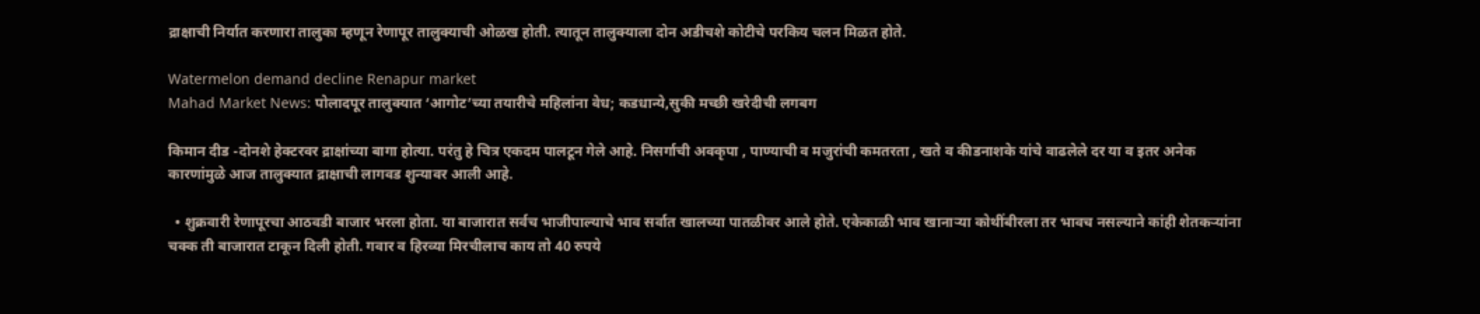द्राक्षाची निर्यात करणारा तालुका म्हणून रेणापूर तालुक्याची ओळख होती. त्यातून तालुक्याला दोन अडीचशे कोटीचे परकिय चलन मिळत होते.

Watermelon demand decline Renapur market
Mahad Market News: पोलादपूर तालुक्यात ‌‘आगोट‌’च्या तयारीचे महिलांना वेध; कडधान्ये,सुकी मच्छी खरेदीची लगबग

किमान दीड -दोनशे हेक्टरवर द्राक्षांच्या बागा होत्या. परंतु हे चित्र एकदम पालटून गेले आहे. निसर्गाची अवकृपा , पाण्याची व मजुरांची कमतरता , खते व कीडनाशके यांचे वाढलेले दर या व इतर अनेक कारणांमुळे आज तालुक्यात द्राक्षाची लागवड शुन्यावर आली आहे.

  • शुक्रवारी रेणापूरचा आठवडी बाजार भरला होता. या बाजारात सर्वच भाजीपाल्याचे भाव सर्वात खालच्या पातळीवर आले होते. एकेकाळी भाव खानाऱ्या कोथींबीरला तर भावच नसल्याने कांही शेतकऱ्यांना चक्क ती बाजारात टाकून दिली होती. गवार व हिरव्या मिरचीलाच काय तो 40 रुपये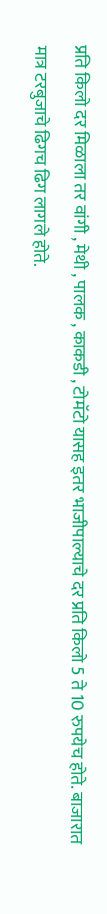प्रति किलो दर मिळाला तर वांगी , मेथी , पालक , काकडी , टोमॅटो यासह इतर भाजीपाल्याचे दर प्रति किलो 5 ते 10 रुपयेच होते. बाजारात मात्र टरबुजाचे ढिगच ढिग लागले होते.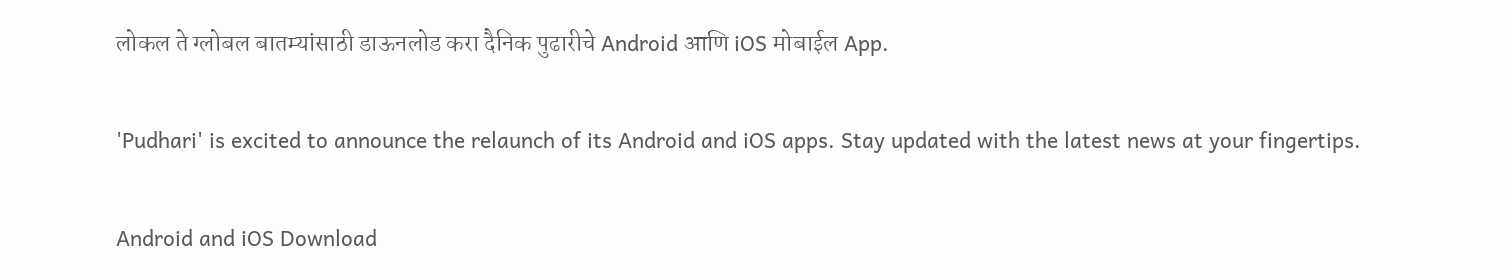लोकल ते ग्लोबल बातम्यांसाठी डाऊनलोड करा दैनिक पुढारीचे Android आणि iOS मोबाईल App.

'Pudhari' is excited to announce the relaunch of its Android and iOS apps. Stay updated with the latest news at your fingertips.

Android and iOS Download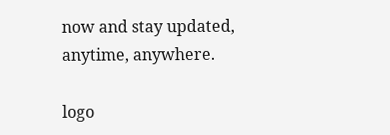now and stay updated, anytime, anywhere.

logo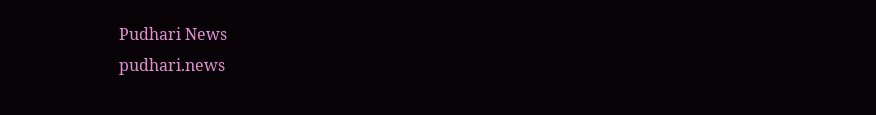Pudhari News
pudhari.news